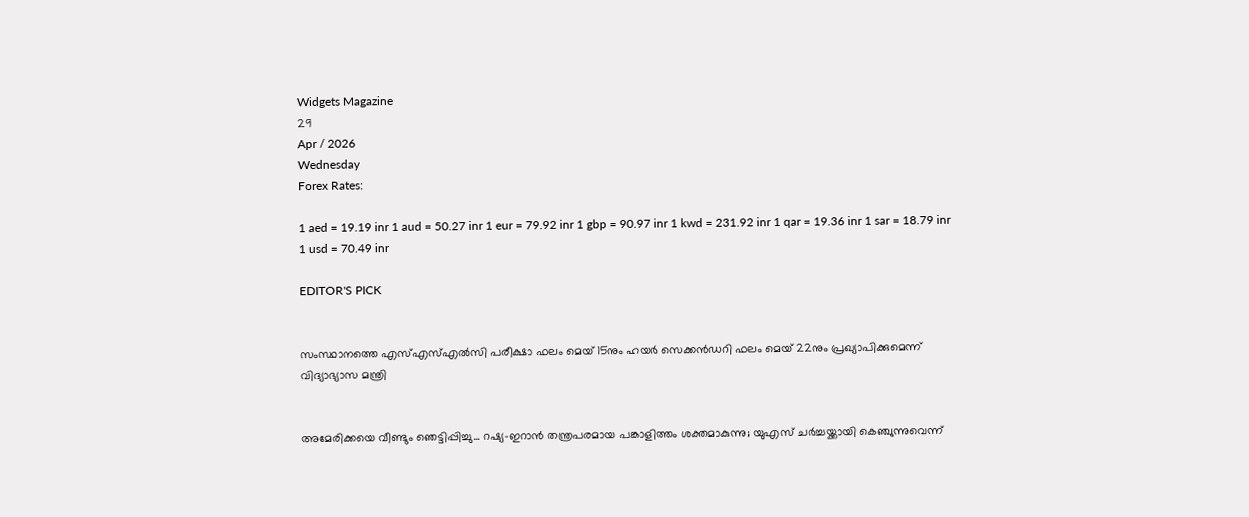Widgets Magazine
29
Apr / 2026
Wednesday
Forex Rates:

1 aed = 19.19 inr 1 aud = 50.27 inr 1 eur = 79.92 inr 1 gbp = 90.97 inr 1 kwd = 231.92 inr 1 qar = 19.36 inr 1 sar = 18.79 inr 1 usd = 70.49 inr

EDITOR'S PICK


സംസ്ഥാനത്തെ എസ്എസ്എൽസി പരീക്ഷാ ഫലം മെയ് 15നും ഹയർ സെക്കൻഡറി ഫലം മെയ് 22നും പ്രഖ്യാപിക്കുമെന്ന് വിദ്യാഭ്യാസ മന്ത്രി


അമേരിക്കയെ വീണ്ടും ഞെട്ടിപ്പിച്ചു... റഷ്യ-ഇറാൻ തന്ത്രപരമായ പങ്കാളിത്തം ശക്തമാകുന്നു; യുഎസ് ചർച്ചയ്ക്കായി കെഞ്ചുന്നുവെന്ന്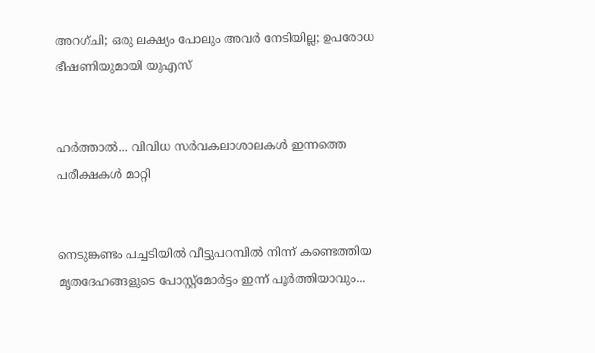അറഗ്ചി; ഒരു ലക്ഷ്യം പോലും അവർ നേടിയില്ല; ഉപരോധ ഭീഷണിയുമായി യുഎസ്


ഹര്‍ത്താല്‍... വിവിധ സർവകലാശാലകൾ ഇന്നത്തെ പരീക്ഷകൾ മാറ്റി


നെടുങ്കണ്ടം പച്ചടിയിൽ വീട്ടുപറമ്പിൽ നിന്ന് കണ്ടെത്തിയ മൃതദേഹങ്ങളുടെ പോസ്റ്റ്മോർട്ടം ഇന്ന് പൂർത്തിയാവും...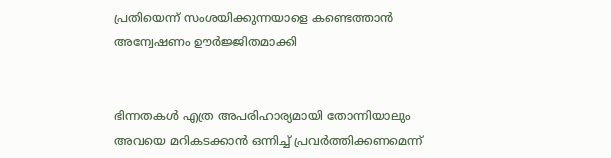പ്രതിയെന്ന് സംശയിക്കുന്നയാളെ കണ്ടെത്താൻ അന്വേഷണം ഊർജ്ജിതമാക്കി


ഭിന്നതകൾ എത്ര അപരിഹാര്യമായി തോന്നിയാലും അവയെ മറികടക്കാൻ ഒന്നിച്ച്‌ പ്രവർത്തിക്കണമെന്ന്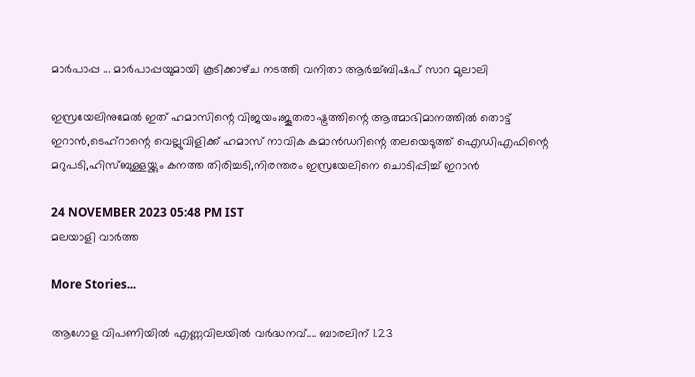മാർപാപ്പ ... മാർപാപ്പയുമായി കൂടിക്കാഴ്‌ച നടത്തി വനിതാ ആർച്ച്‌ബിഷപ് സാറ മുലാലി

ഇസ്രയേലിനുമേല്‍ ഇത് ഹമാസിന്റെ വിജയം;ജൂതരാഷ്ട്രത്തിന്റെ ആത്മാഭിമാനത്തില്‍ തൊട്ട് ഇറാന്‍,ടെഹ്‌റാന്റെ വെല്ലുവിളിക്ക് ഹമാസ് നാവിക കമാന്‍ഡറിന്റെ തലയെടുത്ത് ഐഡിഎഫിന്റെ മറുപടി,ഹിസ്ബുള്ളയ്ക്കും കനത്ത തിരിച്ചടി,നിരന്തരം ഇസ്രയേലിനെ ചൊടിപ്പിച്ച് ഇറാന്‍

24 NOVEMBER 2023 05:48 PM IST
മലയാളി വാര്‍ത്ത

More Stories...

ആഗോള വിപണിയില്‍ എണ്ണവിലയിൽ വർദ്ധനവ്.... ബാരലിന് 1.23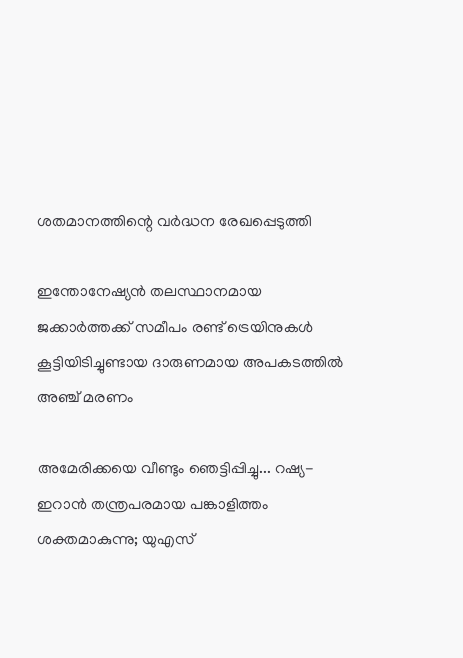ശതമാനത്തിന്റെ വര്‍ദ്ധന രേഖപ്പെടുത്തി

ഇന്തോനേഷ്യൻ തലസ്ഥാനമായ ജക്കാർത്തക്ക് സമീപം രണ്ട് ട്രെയിനുകൾ കൂട്ടിയിടിച്ചുണ്ടായ ദാരുണമായ അപകടത്തിൽ അഞ്ച് മരണം

അമേരിക്കയെ വീണ്ടും ഞെട്ടിപ്പിച്ചു... റഷ്യ-ഇറാൻ തന്ത്രപരമായ പങ്കാളിത്തം ശക്തമാകുന്നു; യുഎസ്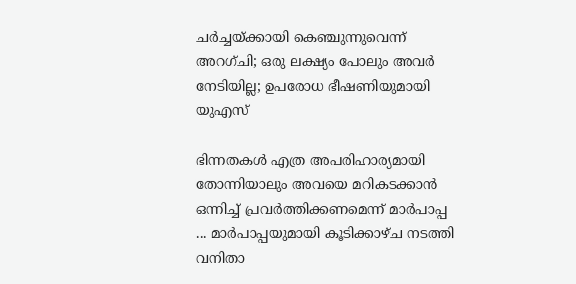ചർച്ചയ്ക്കായി കെഞ്ചുന്നുവെന്ന് അറഗ്ചി; ഒരു ലക്ഷ്യം പോലും അവർ നേടിയില്ല; ഉപരോധ ഭീഷണിയുമായി യുഎസ്

ഭിന്നതകൾ എത്ര അപരിഹാര്യമായി തോന്നിയാലും അവയെ മറികടക്കാൻ ഒന്നിച്ച്‌ പ്രവർത്തിക്കണമെന്ന് മാർപാപ്പ ... മാർപാപ്പയുമായി കൂടിക്കാഴ്‌ച നടത്തി വനിതാ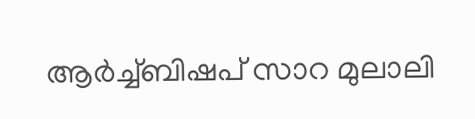ആർച്ച്‌ബിഷപ് സാറ മുലാലി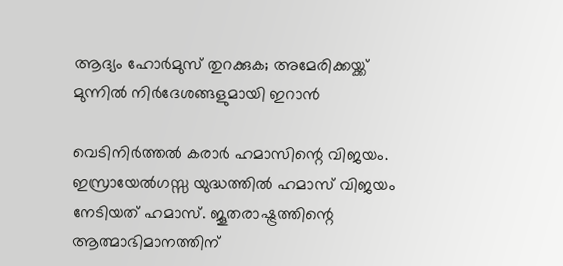ആദ്യം ഹോര്‍മുസ് തുറക്കുക; അമേരിക്കയ്ക്ക് മുന്നില്‍ നിര്‍ദേശങ്ങളുമായി ഇറാന്‍

വെടിനിര്‍ത്തല്‍ കരാര്‍ ഹമാസിന്റെ വിജയം. ഇസ്രായേല്‍ഗസ്സ യുദ്ധത്തില്‍ ഹമാസ് വിജയം നേടിയത് ഹമാസ്. ജൂതരാഷ്ട്രത്തിന്റെ ആത്മാഭിമാനത്തിന്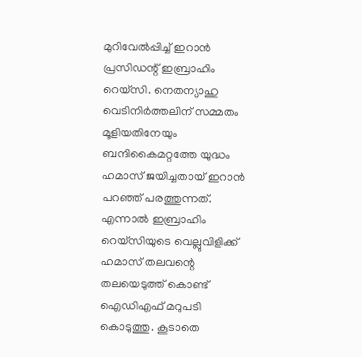മുറിവേല്‍പ്പിച്ച് ഇറാന്‍ പ്രസിഡന്റ് ഇബ്രാഹിം റെയ്‌സി. നെതന്യാഹു വെടിനിര്‍ത്തലിന് സമ്മതം മൂളിയതിനേയും ബന്ദികൈമറ്റത്തേ യുദ്ധം ഹമാസ് ജയിച്ചതായ് ഇറാന്‍ പറഞ്ഞ് പരത്തുന്നത്. എന്നാല്‍ ഇബ്രാഹിം റെയ്‌സിയുടെ വെല്ലുവിളിക്ക് ഹമാസ് തലവന്റെ തലയെടുത്ത് കൊണ്ട് ഐഡിഎഫ് മറുപടി കൊടുത്തു. കൂടാതെ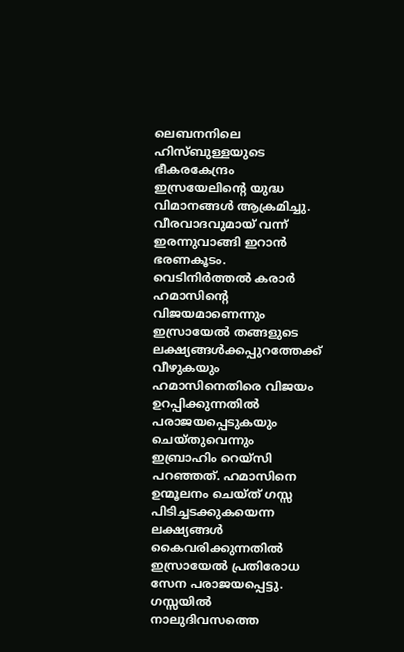ലെബനനിലെ ഹിസ്ബുള്ളയുടെ ഭീകരകേന്ദ്രം ഇസ്രയേലിന്റെ യുദ്ധ വിമാനങ്ങള്‍ ആക്രമിച്ചു. വീരവാദവുമായ് വന്ന് ഇരന്നുവാങ്ങി ഇറാന്‍ ഭരണകൂടം. വെടിനിര്‍ത്തല്‍ കരാര്‍ ഹമാസിന്റെ വിജയമാണെന്നും ഇസ്രായേല്‍ തങ്ങളുടെ ലക്ഷ്യങ്ങള്‍ക്കപ്പുറത്തേക്ക് വീഴുകയും ഹമാസിനെതിരെ വിജയം ഉറപ്പിക്കുന്നതില്‍ പരാജയപ്പെടുകയും ചെയ്തുവെന്നും ഇബ്രാഹിം റെയ്‌സി പറഞ്ഞത്. ഹമാസിനെ ഉന്മൂലനം ചെയ്ത് ഗസ്സ പിടിച്ചടക്കുകയെന്ന ലക്ഷ്യങ്ങള്‍ കൈവരിക്കുന്നതില്‍ ഇസ്രായേല്‍ പ്രതിരോധ സേന പരാജയപ്പെട്ടു. ഗസ്സയില്‍ നാലുദിവസത്തെ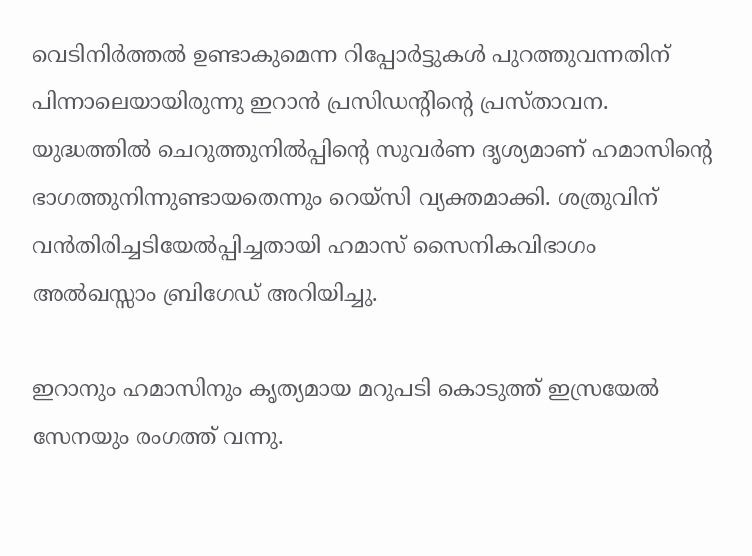വെടിനിര്‍ത്തല്‍ ഉണ്ടാകുമെന്ന റിപ്പോര്‍ട്ടുകള്‍ പുറത്തുവന്നതിന് പിന്നാലെയായിരുന്നു ഇറാന്‍ പ്രസിഡന്റിന്റെ പ്രസ്താവന. യുദ്ധത്തില്‍ ചെറുത്തുനില്‍പ്പിന്റെ സുവര്‍ണ ദൃശ്യമാണ് ഹമാസിന്റെ ഭാഗത്തുനിന്നുണ്ടായതെന്നും റെയ്‌സി വ്യക്തമാക്കി. ശത്രുവിന് വന്‍തിരിച്ചടിയേല്‍പ്പിച്ചതായി ഹമാസ് സൈനികവിഭാഗം അല്‍ഖസ്സാം ബ്രിഗേഡ് അറിയിച്ചു.

ഇറാനും ഹമാസിനും കൃത്യമായ മറുപടി കൊടുത്ത് ഇസ്രയേല്‍ സേനയും രംഗത്ത് വന്നു.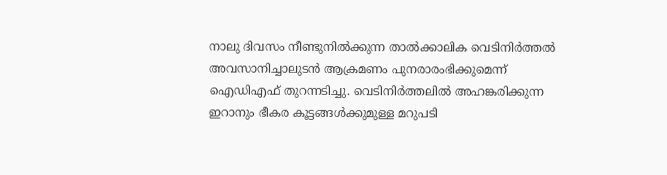നാലു ദിവസം നീണ്ടുനില്‍ക്കുന്ന താല്‍ക്കാലിക വെടിനിര്‍ത്തല്‍ അവസാനിച്ചാലുടന്‍ ആക്രമണം പുനരാരംഭിക്കുമെന്ന് ഐഡിഎഫ് തുറന്നടിച്ചു. വെടിനിര്‍ത്തലില്‍ അഹങ്കരിക്കുന്ന ഇറാനും ഭീകര കൂട്ടങ്ങള്‍ക്കുമുള്ള മറുപടി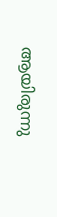ആയിരുന്നു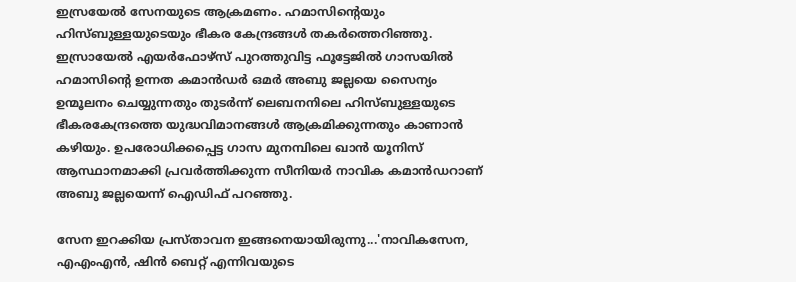ഇസ്രയേല്‍ സേനയുടെ ആക്രമണം. ഹമാസിന്റെയും ഹിസ്ബുള്ളയുടെയും ഭീകര കേന്ദ്രങ്ങള്‍ തകര്‍ത്തെറിഞ്ഞു. ഇസ്രായേല്‍ എയര്‍ഫോഴ്‌സ് പുറത്തുവിട്ട ഫൂട്ടേജില്‍ ഗാസയില്‍ ഹമാസിന്റെ ഉന്നത കമാന്‍ഡര്‍ ഒമര്‍ അബു ജല്ലയെ സൈന്യം ഉന്മൂലനം ചെയ്യുന്നതും തുടര്‍ന്ന് ലെബനനിലെ ഹിസ്ബുള്ളയുടെ ഭീകരകേന്ദ്രത്തെ യുദ്ധവിമാനങ്ങള്‍ ആക്രമിക്കുന്നതും കാണാന്‍ കഴിയും. ഉപരോധിക്കപ്പെട്ട ഗാസ മുനമ്പിലെ ഖാന്‍ യൂനിസ് ആസ്ഥാനമാക്കി പ്രവര്‍ത്തിക്കുന്ന സീനിയര്‍ നാവിക കമാന്‍ഡറാണ് അബു ജല്ലയെന്ന് ഐഡിഫ് പറഞ്ഞു.

സേന ഇറക്കിയ പ്രസ്താവന ഇങ്ങനെയായിരുന്നു...'നാവികസേന, എഎംഎന്‍, ഷിന്‍ ബെറ്റ് എന്നിവയുടെ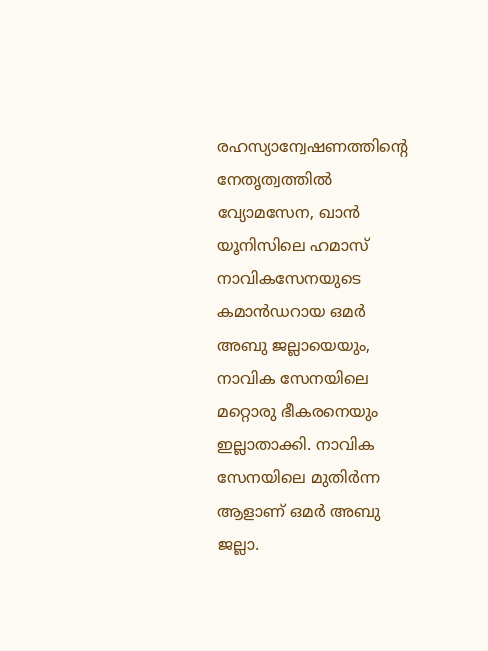രഹസ്യാന്വേഷണത്തിന്റെ നേതൃത്വത്തില്‍ വ്യോമസേന, ഖാന്‍ യൂനിസിലെ ഹമാസ് നാവികസേനയുടെ കമാന്‍ഡറായ ഒമര്‍ അബു ജല്ലായെയും, നാവിക സേനയിലെ മറ്റൊരു ഭീകരനെയും ഇല്ലാതാക്കി. നാവിക സേനയിലെ മുതിര്‍ന്ന ആളാണ് ഒമര്‍ അബു ജല്ലാ.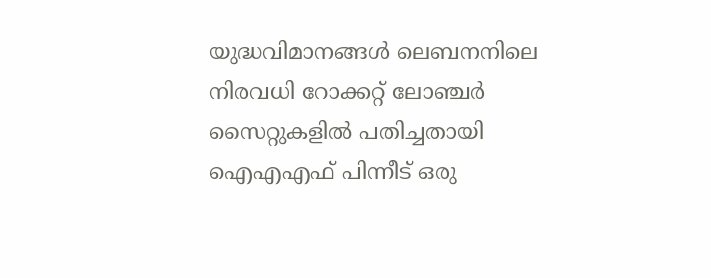യുദ്ധവിമാനങ്ങള്‍ ലെബനനിലെ നിരവധി റോക്കറ്റ് ലോഞ്ചര്‍ സൈറ്റുകളില്‍ പതിച്ചതായി ഐഎഎഫ് പിന്നീട് ഒരു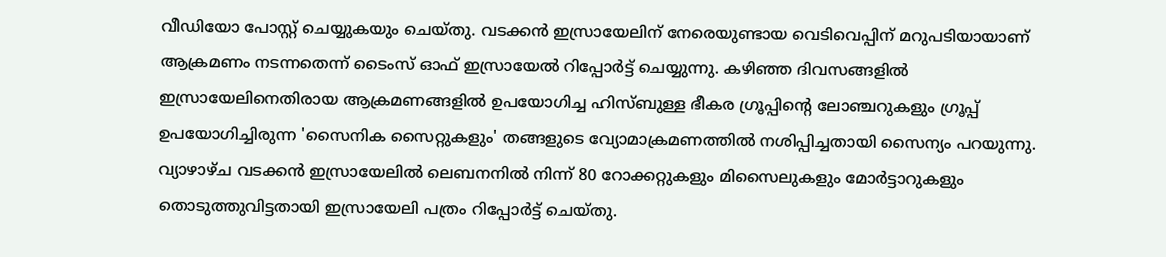വീഡിയോ പോസ്റ്റ് ചെയ്യുകയും ചെയ്തു. വടക്കന്‍ ഇസ്രായേലിന് നേരെയുണ്ടായ വെടിവെപ്പിന് മറുപടിയായാണ് ആക്രമണം നടന്നതെന്ന് ടൈംസ് ഓഫ് ഇസ്രായേല്‍ റിപ്പോര്‍ട്ട് ചെയ്യുന്നു. കഴിഞ്ഞ ദിവസങ്ങളില്‍ ഇസ്രായേലിനെതിരായ ആക്രമണങ്ങളില്‍ ഉപയോഗിച്ച ഹിസ്ബുള്ള ഭീകര ഗ്രൂപ്പിന്റെ ലോഞ്ചറുകളും ഗ്രൂപ്പ് ഉപയോഗിച്ചിരുന്ന 'സൈനിക സൈറ്റുകളും' തങ്ങളുടെ വ്യോമാക്രമണത്തില്‍ നശിപ്പിച്ചതായി സൈന്യം പറയുന്നു. വ്യാഴാഴ്ച വടക്കന്‍ ഇസ്രായേലില്‍ ലെബനനില്‍ നിന്ന് 80 റോക്കറ്റുകളും മിസൈലുകളും മോര്‍ട്ടാറുകളും തൊടുത്തുവിട്ടതായി ഇസ്രായേലി പത്രം റിപ്പോര്‍ട്ട് ചെയ്തു.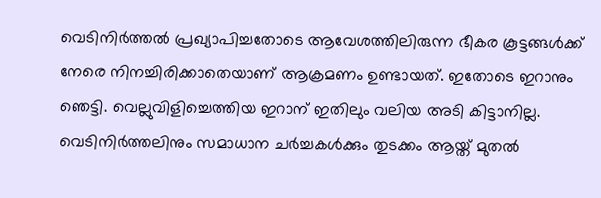വെടിനിര്‍ത്തല്‍ പ്രഖ്യാപിച്ചതോടെ ആവേശത്തിലിരുന്ന ഭീകര കൂട്ടങ്ങള്‍ക്ക് നേരെ നിനച്ചിരിക്കാതെയാണ് ആക്രമണം ഉണ്ടായത്. ഇതോടെ ഇറാനും ഞെട്ടി. വെല്ലുവിളിച്ചെത്തിയ ഇറാന് ഇതിലും വലിയ അടി കിട്ടാനില്ല. വെടിനിര്‍ത്തലിനും സമാധാന ചര്‍ച്ചകള്‍ക്കും തുടക്കം ആയ്ത് മുതല്‍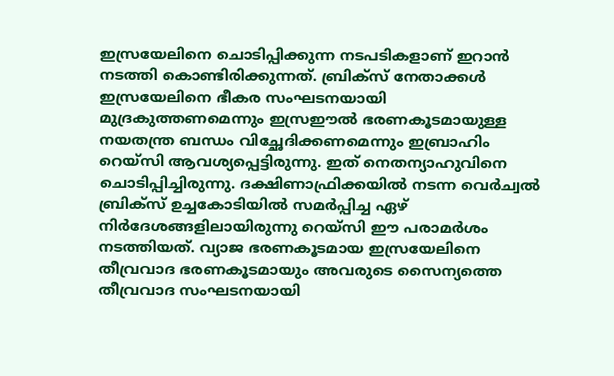ഇസ്രയേലിനെ ചൊടിപ്പിക്കുന്ന നടപടികളാണ് ഇറാന്‍ നടത്തി കൊണ്ടിരിക്കുന്നത്. ബ്രിക്‌സ് നേതാക്കള്‍ ഇസ്രയേലിനെ ഭീകര സംഘടനയായി മുദ്രകുത്തണമെന്നും ഇസ്രഈല്‍ ഭരണകൂടമായുള്ള നയതന്ത്ര ബന്ധം വിച്ഛേദിക്കണമെന്നും ഇബ്രാഹിം റെയ്‌സി ആവശ്യപ്പെട്ടിരുന്നു. ഇത് നെതന്യാഹുവിനെ ചൊടിപ്പിച്ചിരുന്നു. ദക്ഷിണാഫ്രിക്കയില്‍ നടന്ന വെര്‍ച്വല്‍ ബ്രിക്‌സ് ഉച്ചകോടിയില്‍ സമര്‍പ്പിച്ച ഏഴ് നിര്‍ദേശങ്ങളിലായിരുന്നു റെയ്‌സി ഈ പരാമര്‍ശം നടത്തിയത്. വ്യാജ ഭരണകൂടമായ ഇസ്രയേലിനെ തീവ്രവാദ ഭരണകൂടമായും അവരുടെ സൈന്യത്തെ തീവ്രവാദ സംഘടനയായി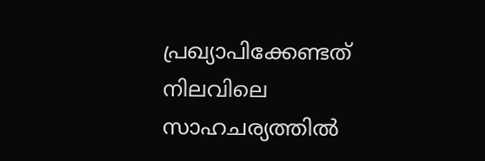പ്രഖ്യാപിക്കേണ്ടത് നിലവിലെ സാഹചര്യത്തില്‍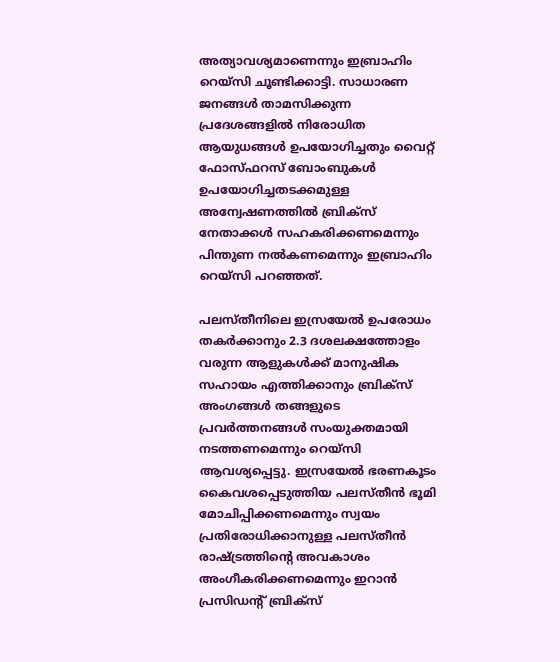അത്യാവശ്യമാണെന്നും ഇബ്രാഹിം റെയ്‌സി ചൂണ്ടിക്കാട്ടി. സാധാരണ ജനങ്ങള്‍ താമസിക്കുന്ന പ്രദേശങ്ങളില്‍ നിരോധിത ആയുധങ്ങള്‍ ഉപയോഗിച്ചതും വൈറ്റ് ഫോസ്ഫറസ് ബോംബുകള്‍ ഉപയോഗിച്ചതടക്കമുള്ള അന്വേഷണത്തില്‍ ബ്രിക്‌സ് നേതാക്കള്‍ സഹകരിക്കണമെന്നും പിന്തുണ നല്‍കണമെന്നും ഇബ്രാഹിം റെയ്‌സി പറഞ്ഞത്.

പലസ്തീനിലെ ഇസ്രയേല്‍ ഉപരോധം തകര്‍ക്കാനും 2.3 ദശലക്ഷത്തോളം വരുന്ന ആളുകള്‍ക്ക് മാനുഷിക സഹായം എത്തിക്കാനും ബ്രിക്‌സ് അംഗങ്ങള്‍ തങ്ങളുടെ പ്രവര്‍ത്തനങ്ങള്‍ സംയുക്തമായി നടത്തണമെന്നും റെയ്‌സി ആവശ്യപ്പെട്ടു. ഇസ്രയേല്‍ ഭരണകൂടം കൈവശപ്പെടുത്തിയ പലസ്തീന്‍ ഭൂമി മോചിപ്പിക്കണമെന്നും സ്വയം പ്രതിരോധിക്കാനുള്ള പലസ്തീന്‍ രാഷ്ട്രത്തിന്റെ അവകാശം അംഗീകരിക്കണമെന്നും ഇറാന്‍ പ്രസിഡന്റ് ബ്രിക്‌സ്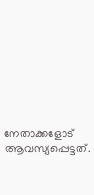നേതാക്കളോട് ആവസ്യപ്പെട്ടത്.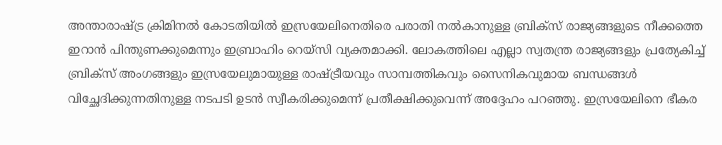അന്താരാഷ്ട്ര ക്രിമിനല്‍ കോടതിയില്‍ ഇസ്രയേലിനെതിരെ പരാതി നല്‍കാനുള്ള ബ്രിക്‌സ് രാജ്യങ്ങളുടെ നീക്കത്തെ ഇറാന്‍ പിന്തുണക്കുമെന്നും ഇബ്രാഹിം റെയ്‌സി വ്യക്തമാക്കി. ലോകത്തിലെ എല്ലാ സ്വതന്ത്ര രാജ്യങ്ങളും പ്രത്യേകിച്ച് ബ്രിക്‌സ് അംഗങ്ങളും ഇസ്രയേലുമായുള്ള രാഷ്ട്രീയവും സാമ്പത്തികവും സൈനികവുമായ ബന്ധങ്ങള്‍ വിച്ഛേദിക്കുന്നതിനുള്ള നടപടി ഉടന്‍ സ്വീകരിക്കുമെന്ന് പ്രതീക്ഷിക്കുവെന്ന് അദ്ദേഹം പറഞ്ഞു. ഇസ്രയേലിനെ ഭീകര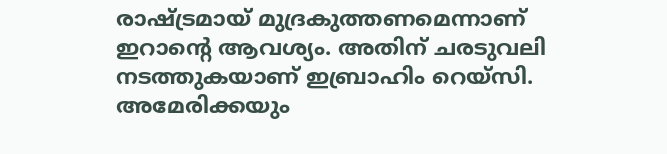രാഷ്ട്രമായ് മുദ്രകുത്തണമെന്നാണ് ഇറാന്റെ ആവശ്യം. അതിന് ചരടുവലി നടത്തുകയാണ് ഇബ്രാഹിം റെയ്‌സി. അമേരിക്കയും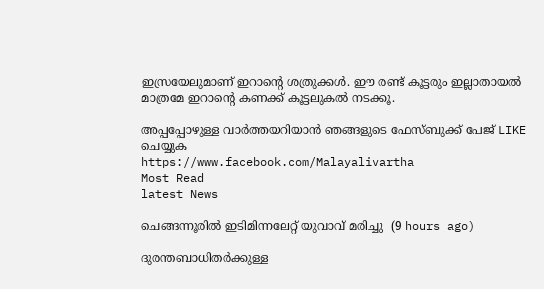ഇസ്രയേലുമാണ് ഇറാന്റെ ശത്രുക്കള്‍. ഈ രണ്ട് കൂട്ടരും ഇല്ലാതായല്‍ മാത്രമേ ഇറാന്റെ കണക്ക് കൂട്ടലുകല്‍ നടക്കൂ.

അപ്പപ്പോഴുള്ള വാര്‍ത്തയറിയാന്‍ ഞങ്ങളുടെ ഫേസ്‌ബുക്ക്‌ പേജ് LIKE ചെയ്യുക
https://www.facebook.com/Malayalivartha
Most Read
latest News

ചെങ്ങന്നൂരിൽ ഇടിമിന്നലേറ്റ് യുവാവ് മരിച്ചു  (9 hours ago)

ദുരന്തബാധിതര്‍ക്കുള്ള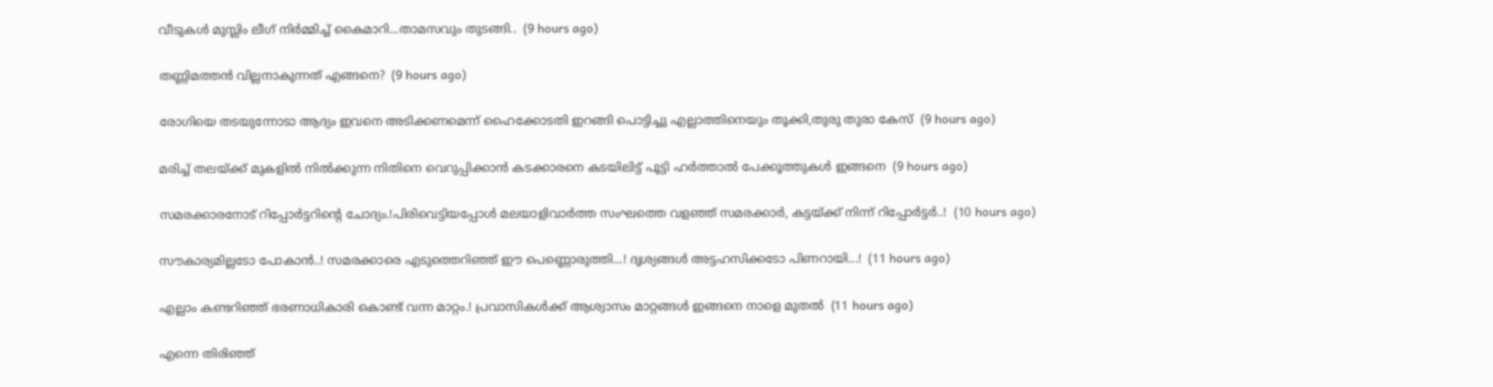വീടുകള്‍ മുസ്ലിം ലീഗ് നിര്‍മ്മിച്ച് കൈമാറി...താമസവും തുടങ്ങി..  (9 hours ago)

തണ്ണിമത്തൻ വില്ലനാകുന്നത് എങ്ങനെ?  (9 hours ago)

രോഗിയെ തടയുന്നോടാ ആദ്യം ഇവനെ അടിക്കണമെന്ന് ഹൈക്കോടതി ഇറങ്ങി പൊട്ടിച്ചു എല്ലാത്തിനെയും തൂക്കി,തുരു തുരാ കേസ്  (9 hours ago)

മരിച്ച് തലയ്ക്ക് മുകളിൽ നിൽക്കുന്ന നിതിനെ വെറുപ്പിക്കാൻ കടക്കാരനെ കടയിലിട്ട് പൂട്ടി ഹർത്താൽ പേക്കൂത്തുകൾ ഇങ്ങനെ  (9 hours ago)

സമരക്കാരനോട് റിപ്പോർട്ടറിന്റെ ചോദ്യം.!പിരിവെട്ടിയപ്പോൾ മലയാളിവാർത്ത സംഘത്തെ വളഞ്ഞ് സമരക്കാർ, കട്ടയ്ക്ക് നിന്ന് റിപ്പോർട്ടർ..!  (10 hours ago)

സൗകാര്യമില്ലടോ പോകാന്‍..! സമരക്കാരെ എടുത്തെറിഞ്ഞ് ഈ പെണ്ണൊരുത്തി...! ദൃശ്യങ്ങൾ അട്ടഹസിക്കടോ പിണറായി...!  (11 hours ago)

എല്ലാം കണ്ടറിഞ്ഞ് ഭരണാധികാരി കൊണ്ട് വന്ന മാറ്റം.! പ്രവാസികൾക്ക് ആശ്വാസം മാറ്റങ്ങൾ ഇങ്ങനെ നാളെ മുതൽ  (11 hours ago)

എന്നെ തിരിഞ്ഞ്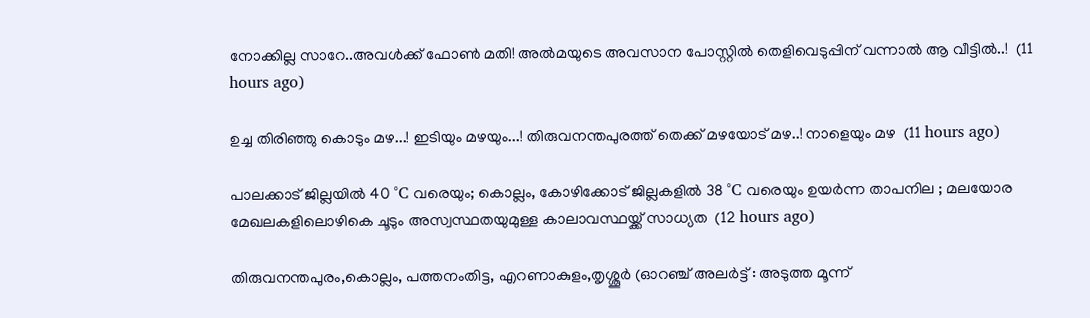നോക്കില്ല സാറേ..അവൾക്ക് ഫോൺ മതി! അൽമയുടെ അവസാന പോസ്റ്റിൽ തെളിവെടുപ്പിന് വന്നാൽ ആ വീട്ടിൽ..!  (11 hours ago)

ഉച്ച തിരിഞ്ഞു കൊടും മഴ...! ഇടിയും മഴയും...! തിരുവനന്തപുരത്ത് തെക്ക് മഴയോട് മഴ..! നാളെയും മഴ  (11 hours ago)

പാലക്കാട് ജില്ലയിൽ 40 °C വരെയും; കൊല്ലം, കോഴിക്കോട് ജില്ലകളിൽ 38 °C വരെയും ഉയർന്ന താപനില ; മലയോര മേഖലകളിലൊഴികെ ചൂടും അസ്വസ്ഥതയുമുള്ള കാലാവസ്ഥയ്ക്ക് സാധ്യത  (12 hours ago)

തിരുവനന്തപുരം,കൊല്ലം, പത്തനംതിട്ട, എറണാകുളം,തൃശ്ശൂർ (ഓറഞ്ച് അലർട്ട് : അടുത്ത മൂന്ന്‌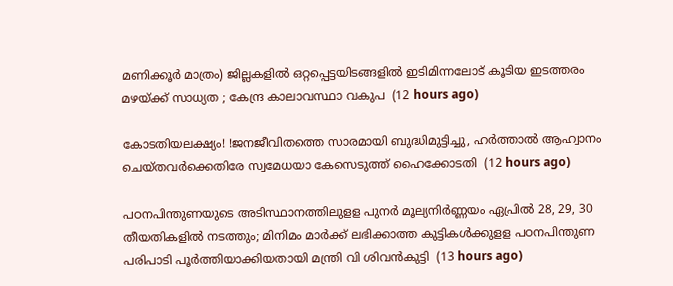മണിക്കൂർ മാത്രം) ജില്ലകളിൽ ഒറ്റപ്പെട്ടയിടങ്ങളിൽ ഇടിമിന്നലോട് കൂടിയ ഇടത്തരം മഴയ്ക്ക് സാധ്യത ; കേന്ദ്ര കാലാവസ്ഥാ വകുപ  (12 hours ago)

കോടതിയലക്ഷ്യം! !ജനജീവിതത്തെ സാരമായി ബുദ്ധിമുട്ടിച്ചു, ഹർത്താൽ ആഹ്വാനം ചെയ്തവർക്കെതിരേ സ്വമേധയാ കേസെടുത്ത് ഹൈക്കോടതി  (12 hours ago)

പഠനപിന്തുണയുടെ അടിസ്ഥാനത്തിലുളള പുനർ മൂല്യനിർണ്ണയം ഏപ്രിൽ 28, 29, 30 തീയതികളിൽ നടത്തും; മിനിമം മാർക്ക് ലഭിക്കാത്ത കുട്ടികൾക്കുളള പഠനപിന്തുണ പരിപാടി പൂർത്തിയാക്കിയതായി മന്ത്രി വി ശിവൻകുട്ടി  (13 hours ago)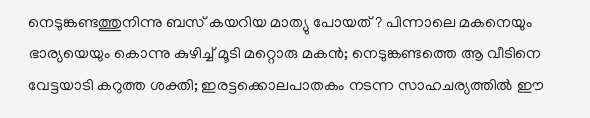നെടുങ്കണ്ടത്തുനിന്നു ബസ് കയറിയ മാത്യു പോയത് ? പിന്നാലെ മകനെയും ഭാര്യയെയും കൊന്നു കുഴിച്ച് മൂടി മറ്റൊരു മകൻ; നെടുങ്കണ്ടത്തെ ആ വീടിനെ വേട്ടയാടി കറുത്ത ശക്തി; ഇരട്ടക്കൊലപാതകം നടന്ന സാഹചര്യത്തിൽ ഈ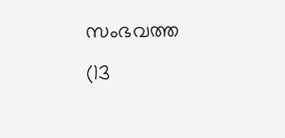സംഭവത്ത  (13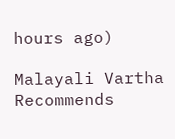hours ago)

Malayali Vartha Recommends